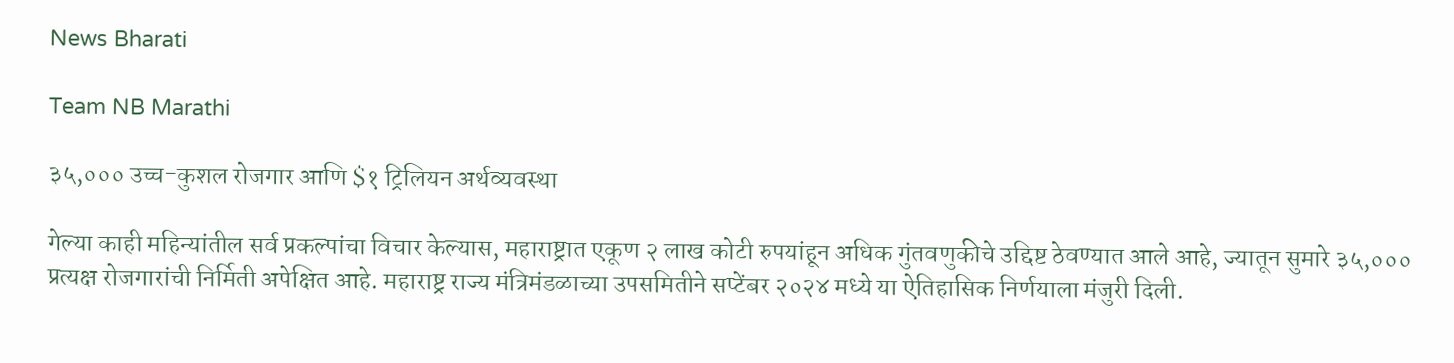News Bharati

Team NB Marathi

३५,००० उच्च-कुशल रोजगार आणि $१ ट्रिलियन अर्थव्यवस्था

गेल्या काही महिन्यांतील सर्व प्रकल्पांचा विचार केल्यास, महाराष्ट्रात एकूण २ लाख कोटी रुपयांहून अधिक गुंतवणुकीचे उद्दिष्ट ठेवण्यात आले आहे, ज्यातून सुमारे ३५,००० प्रत्यक्ष रोजगारांची निर्मिती अपेक्षित आहे. महाराष्ट्र राज्य मंत्रिमंडळाच्या उपसमितीने सप्टेंबर २०२४ मध्ये या ऐतिहासिक निर्णयाला मंजुरी दिली.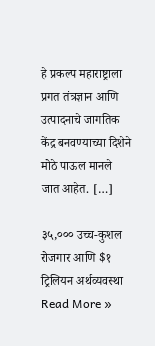हे प्रकल्प महाराष्ट्राला प्रगत तंत्रज्ञान आणि उत्पादनाचे जागतिक केंद्र बनवण्याच्या दिशेने मोठे पाऊल मानले जात आहेत. […]

३५,००० उच्च-कुशल रोजगार आणि $१ ट्रिलियन अर्थव्यवस्था Read More »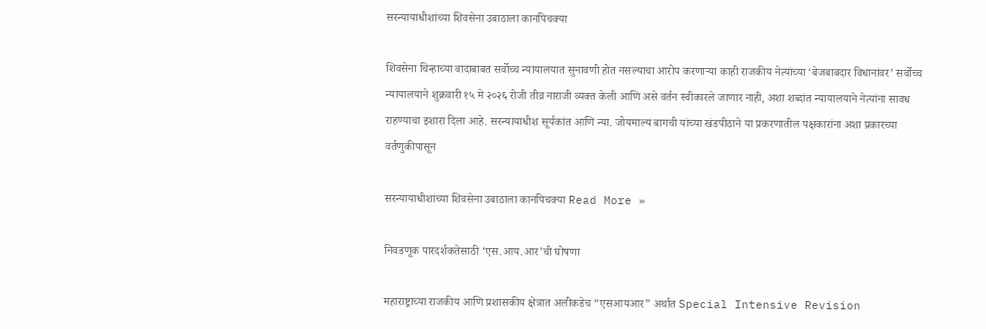सरन्यायाधीशांच्या शिवसेना उबाठाला कानपिचक्या

शिवसेना चिन्हाच्या वादाबाबत सर्वोच्च न्यायालयात सुनावणी होत नसल्याचा आरोप करणाऱ्या काही राजकीय नेत्यांच्या ‘बेजबाबदार विधानांवर’ सर्वोच्च न्यायालयाने शुक्रवारी १५ मे २०२६ रोजी तीव्र नाराजी व्यक्त केली आणि असे वर्तन स्वीकारले जाणार नाही, अशा शब्दांत न्यायालयाने नेत्यांना सावध राहण्याचा इशारा दिला आहे. सरन्यायाधीश सूर्यकांत आणि न्या. जोयमाल्य बागची यांच्या खंडपीठाने या प्रकरणातील पक्षकारांना अशा प्रकारच्या वर्तणुकीपासून

सरन्यायाधीशांच्या शिवसेना उबाठाला कानपिचक्या Read More »

निवडणूक पारदर्शकतेसाठी ‘एस.आय.आर’ची घोषणा

महाराष्ट्राच्या राजकीय आणि प्रशासकीय क्षेत्रात अलीकडेच “एसआयआर” अर्थात Special Intensive Revision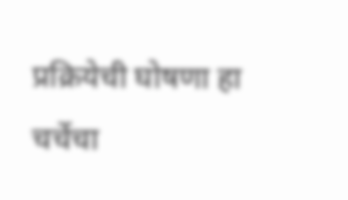प्रक्रियेची घोषणा हा चर्चेचा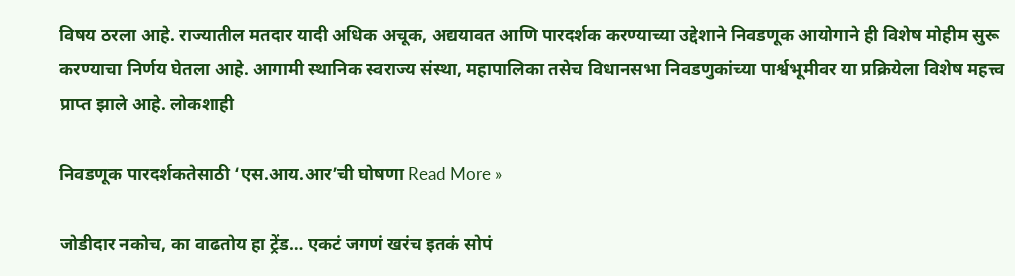विषय ठरला आहे. राज्यातील मतदार यादी अधिक अचूक, अद्ययावत आणि पारदर्शक करण्याच्या उद्देशाने निवडणूक आयोगाने ही विशेष मोहीम सुरू करण्याचा निर्णय घेतला आहे. आगामी स्थानिक स्वराज्य संस्था, महापालिका तसेच विधानसभा निवडणुकांच्या पार्श्वभूमीवर या प्रक्रियेला विशेष महत्त्व प्राप्त झाले आहे. लोकशाही

निवडणूक पारदर्शकतेसाठी ‘एस.आय.आर’ची घोषणा Read More »

जोडीदार नकोच, का वाढतोय हा ट्रेंड… एकटं जगणं खरंच इतकं सोपं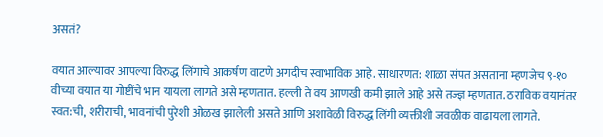असतं?

वयात आल्यावर आपल्या विरुद्ध लिंगाचे आकर्षण वाटणे अगदीच स्वाभाविक आहे. साधारणत: शाळा संपत असताना म्हणजेच ९-१० वीच्या वयात या गोष्टींचे भान यायला लागते असे म्हणतात. हल्ली ते वय आणखी कमी झाले आहे असे तज्ज्ञ म्हणतात. ठराविक वयानंतर स्वत:ची, शरीराची, भावनांची पुरेशी ओळख झालेली असते आणि अशावेळी विरुद्ध लिंगी व्यक्तीशी जवळीक वाढायला लागते.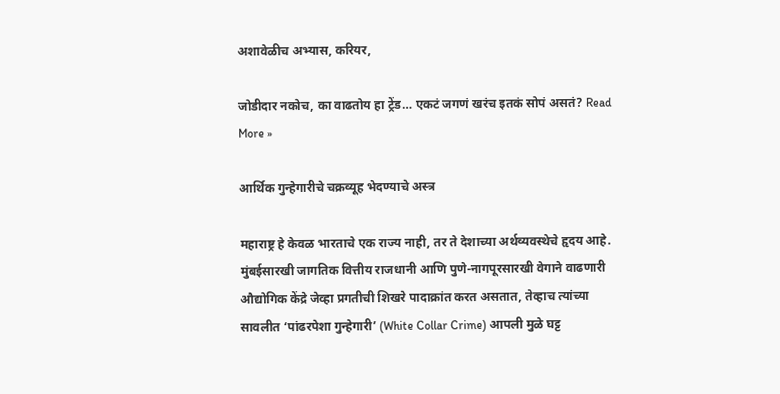अशावेळीच अभ्यास, करियर,

जोडीदार नकोच, का वाढतोय हा ट्रेंड… एकटं जगणं खरंच इतकं सोपं असतं? Read More »

आर्थिक गुन्हेगारीचे चक्रव्यूह भेदण्याचे अस्त्र

महाराष्ट्र हे केवळ भारताचे एक राज्य नाही, तर ते देशाच्या अर्थव्यवस्थेचे हृदय आहे. मुंबईसारखी जागतिक वित्तीय राजधानी आणि पुणे-नागपूरसारखी वेगाने वाढणारी औद्योगिक केंद्रे जेव्हा प्रगतीची शिखरे पादाक्रांत करत असतात, तेव्हाच त्यांच्या सावलीत ‘पांढरपेशा गुन्हेगारी’ (White Collar Crime) आपली मुळे घट्ट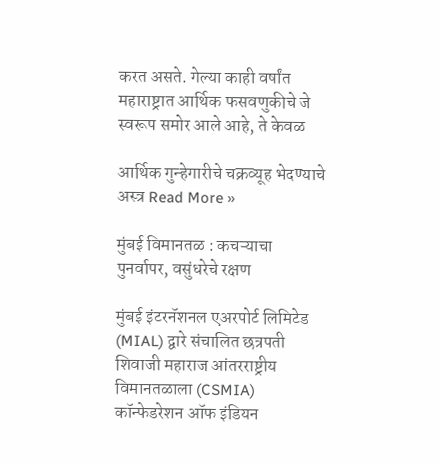करत असते. गेल्या काही वर्षांत महाराष्ट्रात आर्थिक फसवणुकीचे जे स्वरूप समोर आले आहे, ते केवळ

आर्थिक गुन्हेगारीचे चक्रव्यूह भेदण्याचे अस्त्र Read More »

मुंबई विमानतळ : कचऱ्याचा पुनर्वापर, वसुंधरेचे रक्षण

मुंबई इंटरनॅशनल एअरपोर्ट लिमिटेड (MIAL) द्वारे संचालित छत्रपती शिवाजी महाराज आंतरराष्ट्रीय विमानतळाला (CSMIA) कॉन्फेडरेशन ऑफ इंडियन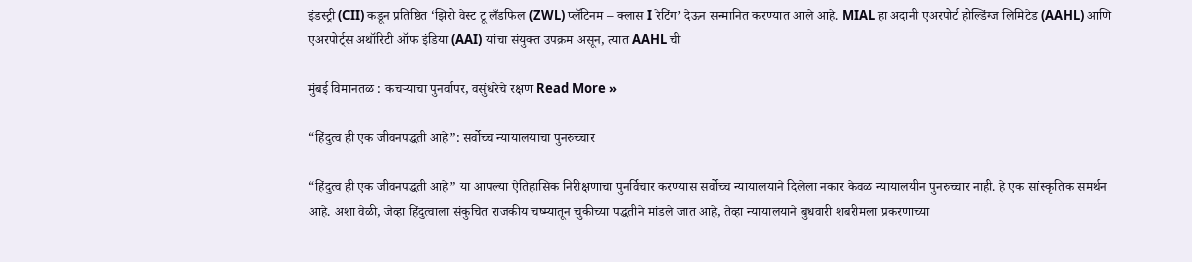इंडस्ट्री (CII) कडून प्रतिष्ठित ‘झिरो वेस्ट टू लँडफिल (ZWL) प्लॅटिनम – क्लास I रेटिंग’ देऊन सन्मानित करण्यात आले आहे. MIAL हा अदानी एअरपोर्ट होल्डिंग्ज लिमिटेड (AAHL) आणि एअरपोर्ट्स अथॉरिटी ऑफ इंडिया (AAI) यांचा संयुक्त उपक्रम असून, त्यात AAHL ची

मुंबई विमानतळ : कचऱ्याचा पुनर्वापर, वसुंधरेचे रक्षण Read More »

“हिंदुत्व ही एक जीवनपद्धती आहे”: सर्वोच्च न्यायालयाचा पुनरुच्चार

“हिंदुत्व ही एक जीवनपद्धती आहे” या आपल्या ऐतिहासिक निरीक्षणाचा पुनर्विचार करण्यास सर्वोच्च न्यायालयाने दिलेला नकार केवळ न्यायालयीन पुनरुच्चार नाही. हे एक सांस्कृतिक समर्थन आहे. अशा वेळी, जेव्हा हिंदुत्वाला संकुचित राजकीय चष्म्यातून चुकीच्या पद्धतीने मांडले जात आहे, तेव्हा न्यायालयाने बुधवारी शबरीमला प्रकरणाच्या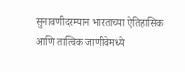सुनावणीदरम्यान भारताच्या ऐतिहासिक आणि तात्विक जाणीवेमध्ये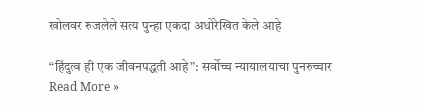खोलवर रुजलेले सत्य पुन्हा एकदा अधोरेखित केले आहे

“हिंदुत्व ही एक जीवनपद्धती आहे”: सर्वोच्च न्यायालयाचा पुनरुच्चार Read More »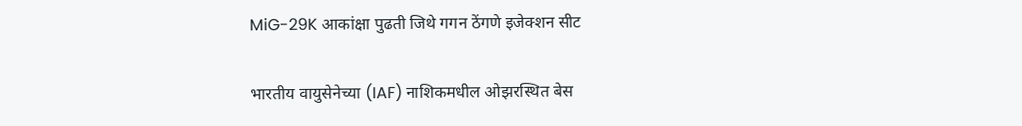MiG-29K आकांक्षा पुढती जिथे गगन ठेंगणे इजेक्शन सीट

भारतीय वायुसेनेच्या (IAF) नाशिकमधील ओझरस्थित बेस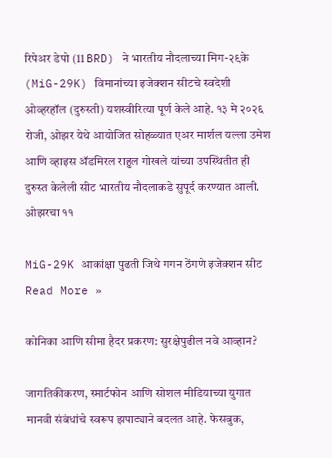रिपेअर डेपो (11 BRD) ने भारतीय नौदलाच्या मिग-२९के (MiG-29K) विमानांच्या इजेक्शन सीटचे स्वदेशी ओव्हरहॉल (दुरुस्ती) यशस्वीरित्या पूर्ण केले आहे. १३ मे २०२६ रोजी, ओझर येथे आयोजित सोहळ्यात एअर मार्शल यल्ला उमेश आणि व्हाइस ॲडमिरल राहुल गोखले यांच्या उपस्थितीत ही दुरुस्त केलेली सीट भारतीय नौदलाकडे सुपूर्द करण्यात आली. ओझरचा ११

MiG-29K आकांक्षा पुढती जिथे गगन ठेंगणे इजेक्शन सीट Read More »

कोनिका आणि सीमा हैदर प्रकरण: सुरक्षेपुढील नवे आव्हान?

जागतिकीकरण, स्मार्टफोन आणि सोशल मीडियाच्या युगात मानवी संबंधांचे स्वरूप झपाट्याने बदलत आहे. फेसबुक,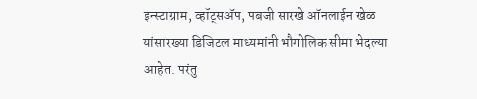इन्स्टाग्राम, व्हॉट्सॲप, पबजी सारखे ऑनलाईन खेळ यांसारख्या डिजिटल माध्यमांनी भौगोलिक सीमा भेदल्या आहेत. परंतु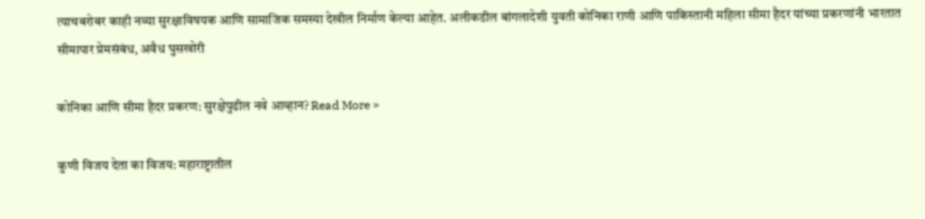त्याचबरोबर काही नव्या सुरक्षाविषयक आणि सामाजिक समस्या देखील निर्माण केल्या आहेत. अलीकडील बांगलादेशी युवती कोनिका राणी आणि पाकिस्तानी महिला सीमा हैदर यांच्या प्रकरणांनी भारतात सीमापार प्रेमसंबंध, अवैध घुसखोरी

कोनिका आणि सीमा हैदर प्रकरण: सुरक्षेपुढील नवे आव्हान? Read More »

कुणी विजय देता का विजय: महाराष्ट्रातील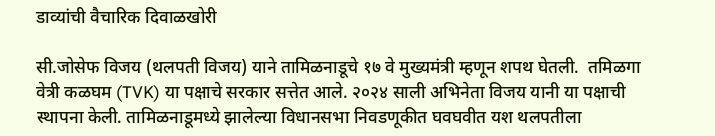डाव्यांची वैचारिक दिवाळखोरी

सी.जोसेफ विजय (थलपती विजय) याने तामिळनाडूचे १७ वे मुख्यमंत्री म्हणून शपथ घेतली.  तमिळगा वेत्री कळघम (TVK) या पक्षाचे सरकार सत्तेत आले. २०२४ साली अभिनेता विजय यानी या पक्षाची स्थापना केली. तामिळनाडूमध्ये झालेल्या विधानसभा निवडणूकीत घवघवीत यश थलपतीला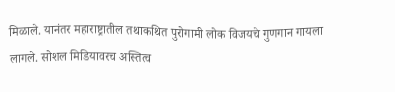मिळाले. यानंतर महाराष्ट्रातील तथाकथित पुरोगामी लोक विजयचे गुणगान गायला लागले. सोशल मिडियावरच अस्तित्व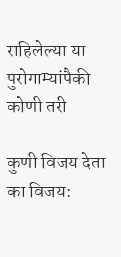राहिलेल्या या पुरोगाम्यांपैकी कोणी तरी

कुणी विजय देता का विजय: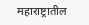महाराष्ट्रातील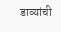डाव्यांची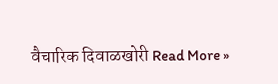वैचारिक दिवाळखोरी Read More »